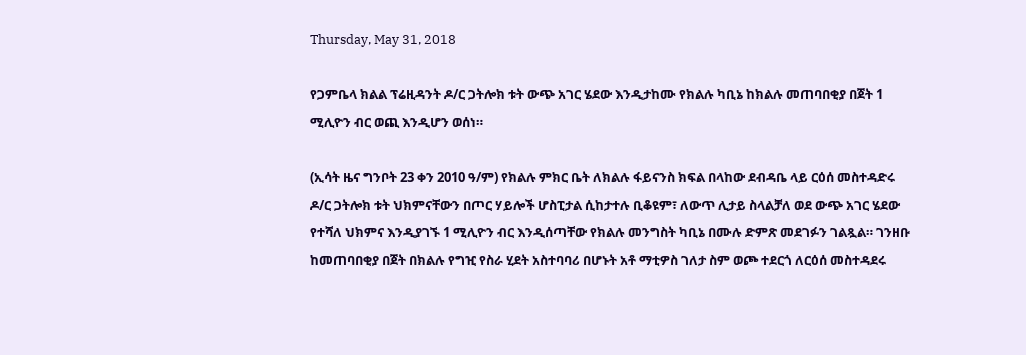Thursday, May 31, 2018

የጋምቤላ ክልል ፕሬዚዳንት ዶ/ር ጋትሎክ ቱት ውጭ አገር ሄደው እንዲታከሙ የክልሉ ካቢኔ ከክልሉ መጠባበቂያ በጀት 1 ሚሊዮን ብር ወጪ እንዲሆን ወሰነ።

(ኢሳት ዜና ግንቦት 23 ቀን 2010 ዓ/ም) የክልሉ ምክር ቤት ለክልሉ ፋይናንስ ክፍል በላከው ደብዳቤ ላይ ርዕሰ መስተዳድሩ ዶ/ር ጋትሎክ ቱት ህክምናቸውን በጦር ሃይሎች ሆስፒታል ሲከታተሉ ቢቆዩም፣ ለውጥ ሊታይ ስላልቻለ ወደ ውጭ አገር ሄደው የተሻለ ህክምና እንዲያገኙ 1 ሚሊዮን ብር እንዲሰጣቸው የክልሉ መንግስት ካቢኔ በሙሉ ድምጽ መደገፉን ገልጿል። ገንዘቡ ከመጠባበቂያ በጀት በክልሉ የግዢ የስራ ሂደት አስተባባሪ በሆኑት አቶ ማቲዎስ ገለታ ስም ወጮ ተደርጎ ለርዕሰ መስተዳደሩ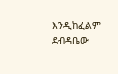እንዲከፈልም ደብዳቤው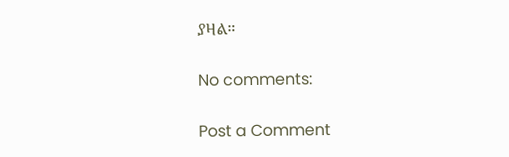ያዛል።

No comments:

Post a Comment